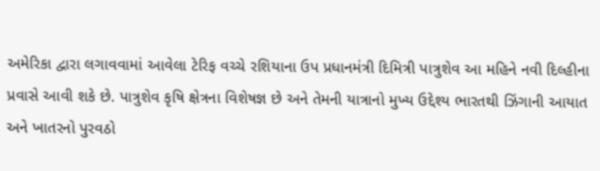અમેરિકા દ્વારા લગાવવામાં આવેલા ટેરિફ વચ્ચે રશિયાના ઉપ પ્રધાનમંત્રી દિમિત્રી પાત્રુશેવ આ મહિને નવી દિલ્હીના પ્રવાસે આવી શકે છે. પાત્રુશેવ કૃષિ ક્ષેત્રના વિશેષજ્ઞ છે અને તેમની યાત્રાનો મુખ્ય ઉદ્દેશ્ય ભારતથી ઝિંગાની આયાત અને ખાતરનો પુરવઠો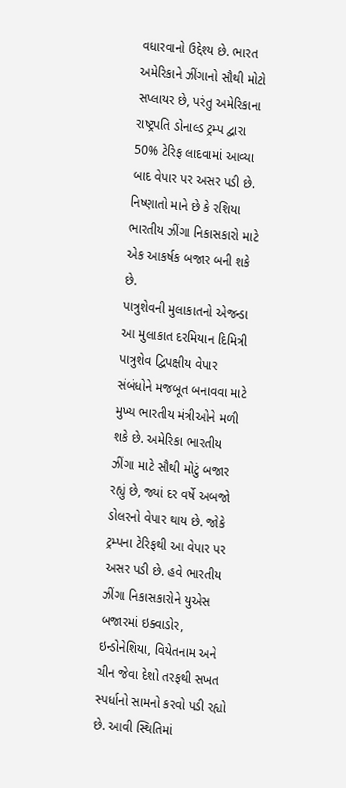વધારવાનો ઉદ્દેશ્ય છે. ભારત અમેરિકાને ઝીંગાનો સૌથી મોટો સપ્લાયર છે, પરંતુ અમેરિકાના રાષ્ટ્રપતિ ડોનાલ્ડ ટ્રમ્પ દ્વારા 50% ટેરિફ લાદવામાં આવ્યા બાદ વેપાર પર અસર પડી છે. નિષ્ણાતો માને છે કે રશિયા ભારતીય ઝીંગા નિકાસકારો માટે એક આકર્ષક બજાર બની શકે છે.
પાત્રુશેવની મુલાકાતનો એજન્ડા
આ મુલાકાત દરમિયાન દિમિત્રી પાત્રુશેવ દ્વિપક્ષીય વેપાર સંબંધોને મજબૂત બનાવવા માટે મુખ્ય ભારતીય મંત્રીઓને મળી શકે છે. અમેરિકા ભારતીય ઝીંગા માટે સૌથી મોટું બજાર રહ્યું છે, જ્યાં દર વર્ષે અબજો ડોલરનો વેપાર થાય છે. જોકે ટ્રમ્પના ટેરિફથી આ વેપાર પર અસર પડી છે. હવે ભારતીય ઝીંગા નિકાસકારોને યુએસ બજારમાં ઇક્વાડોર, ઇન્ડોનેશિયા, વિયેતનામ અને ચીન જેવા દેશો તરફથી સખત સ્પર્ધાનો સામનો કરવો પડી રહ્યો છે. આવી સ્થિતિમાં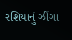રશિયાનું ઝીંગા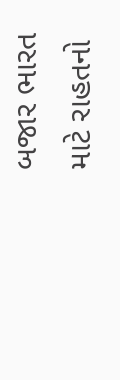બજાર ભારત માટે રાહતનો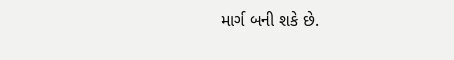માર્ગ બની શકે છે.